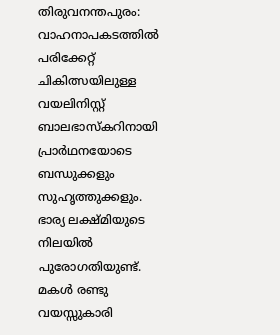തിരുവനന്തപുരം: വാഹനാപകടത്തിൽ പരിക്കേറ്റ് ചികിത്സയിലുള്ള വയലിനിസ്റ്റ് ബാലഭാസ്കറിനായി പ്രാർഥനയോടെ ബന്ധുക്കളും സുഹൃത്തുക്കളും. ഭാര്യ ലക്ഷ്മിയുടെ നിലയിൽ പുരോഗതിയുണ്ട്. മകൾ രണ്ടു വയസ്സുകാരി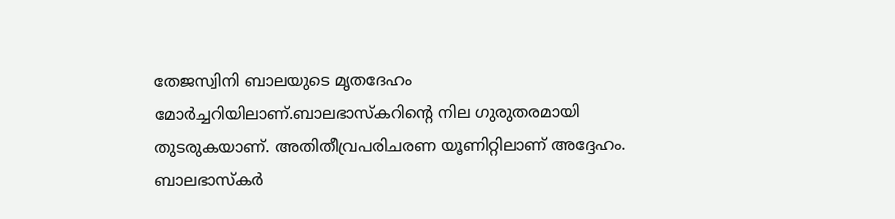തേജസ്വിനി ബാലയുടെ മൃതദേഹം മോർച്ചറിയിലാണ്.ബാലഭാസ്കറിന്റെ നില ഗുരുതരമായി തുടരുകയാണ്. അതിതീവ്രപരിചരണ യൂണിറ്റിലാണ് അദ്ദേഹം. ബാലഭാസ്കർ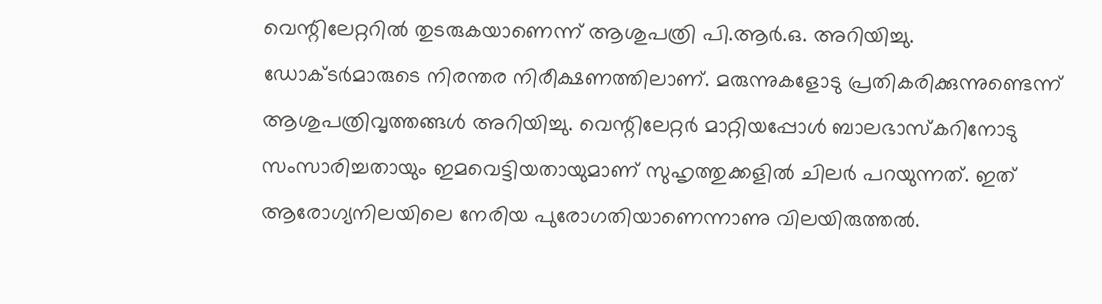വെന്റിലേറ്ററിൽ തുടരുകയാണെന്ന് ആശുപത്രി പി.ആർ.ഒ. അറിയിച്ചു. ഡോക്ടർമാരുടെ നിരന്തര നിരീക്ഷണത്തിലാണ്. മരുന്നുകളോടു പ്രതികരിക്കുന്നുണ്ടെന്ന് ആശുപത്രിവൃത്തങ്ങൾ അറിയിച്ചു. വെന്റിലേറ്റർ മാറ്റിയപ്പോൾ ബാലഭാസ്കറിനോടു സംസാരിച്ചതായും ഇമവെട്ടിയതായുമാണ് സുഹൃത്തുക്കളിൽ ചിലർ പറയുന്നത്. ഇത് ആരോഗ്യനിലയിലെ നേരിയ പുരോഗതിയാണെന്നാണു വിലയിരുത്തൽ.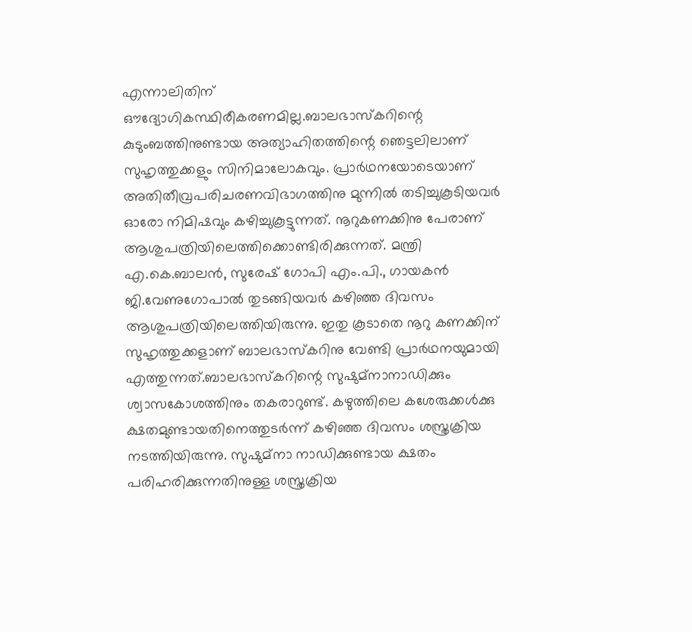എന്നാലിതിന് ഔദ്യോഗികസ്ഥിരീകരണമില്ല.ബാലഭാസ്കറിന്റെ കുടുംബത്തിനുണ്ടായ അത്യാഹിതത്തിന്റെ ഞെട്ടലിലാണ് സുഹൃത്തുക്കളും സിനിമാലോകവും. പ്രാർഥനയോടെയാണ് അതിതീവ്രപരിചരണവിഭാഗത്തിനു മുന്നിൽ തടിച്ചുകൂടിയവർ ഓരോ നിമിഷവും കഴിച്ചുകൂട്ടുന്നത്. നൂറുകണക്കിനു പേരാണ് ആശുപത്രിയിലെത്തിക്കൊണ്ടിരിക്കുന്നത്. മന്ത്രി എ.കെ.ബാലൻ, സുരേഷ് ഗോപി എം.പി., ഗായകൻ ജി.വേണുഗോപാൽ തുടങ്ങിയവർ കഴിഞ്ഞ ദിവസം ആശുപത്രിയിലെത്തിയിരുന്നു. ഇതു കൂടാതെ നൂറു കണക്കിന് സുഹൃത്തുക്കളാണ് ബാലഭാസ്കറിനു വേണ്ടി പ്രാർഥനയുമായി എത്തുന്നത്.ബാലഭാസ്കറിന്റെ സുഷുമ്നാനാഡിക്കും ശ്വാസകോശത്തിനും തകരാറുണ്ട്. കഴുത്തിലെ കശേരുക്കൾക്കു ക്ഷതമുണ്ടായതിനെത്തുടർന്ന് കഴിഞ്ഞ ദിവസം ശസ്ത്രക്രിയ നടത്തിയിരുന്നു. സുഷുമ്നാ നാഡിക്കുണ്ടായ ക്ഷതം പരിഹരിക്കുന്നതിനുള്ള ശസ്ത്രക്രിയ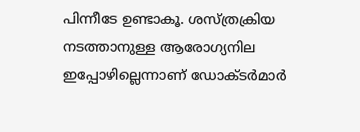പിന്നീടേ ഉണ്ടാകൂ. ശസ്ത്രക്രിയ നടത്താനുള്ള ആരോഗ്യനില ഇപ്പോഴില്ലെന്നാണ് ഡോക്ടർമാർ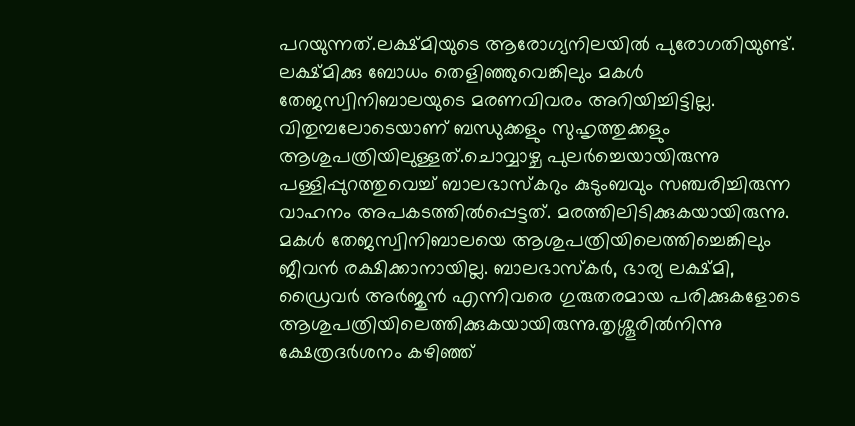പറയുന്നത്.ലക്ഷ്മിയുടെ ആരോഗ്യനിലയിൽ പുരോഗതിയുണ്ട്. ലക്ഷ്മിക്കു ബോധം തെളിഞ്ഞുവെങ്കിലും മകൾ തേജസ്വിനിബാലയുടെ മരണവിവരം അറിയിച്ചിട്ടില്ല. വിതുമ്പലോടെയാണ് ബന്ധുക്കളും സുഹൃത്തുക്കളും ആശുപത്രിയിലുള്ളത്.ചൊവ്വാഴ്ച പുലർച്ചെയായിരുന്നു പള്ളിപ്പുറത്തുവെച്ച് ബാലഭാസ്കറും കുടുംബവും സഞ്ചരിച്ചിരുന്ന വാഹനം അപകടത്തിൽപ്പെട്ടത്. മരത്തിലിടിക്കുകയായിരുന്നു. മകൾ തേജസ്വിനിബാലയെ ആശുപത്രിയിലെത്തിച്ചെങ്കിലും ജീവൻ രക്ഷിക്കാനായില്ല. ബാലഭാസ്കർ, ഭാര്യ ലക്ഷ്മി, ഡ്രൈവർ അർജുൻ എന്നിവരെ ഗുരുതരമായ പരിക്കുകളോടെ ആശുപത്രിയിലെത്തിക്കുകയായിരുന്നു.തൃശ്ശൂരിൽനിന്നു ക്ഷേത്രദർശനം കഴിഞ്ഞ്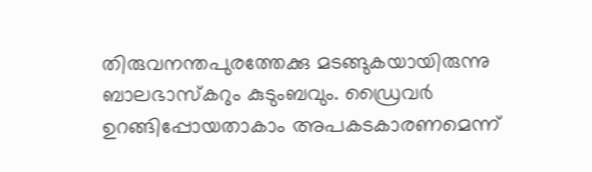തിരുവനന്തപുരത്തേക്കു മടങ്ങുകയായിരുന്നു ബാലഭാസ്കറും കുടുംബവും. ഡ്രൈവർ ഉറങ്ങിപ്പോയതാകാം അപകടകാരണമെന്ന്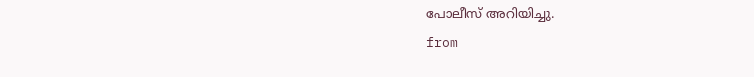പോലീസ് അറിയിച്ചു.
from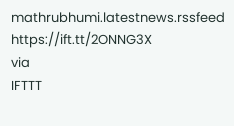mathrubhumi.latestnews.rssfeed https://ift.tt/2ONNG3X
via
IFTTT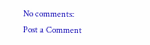No comments:
Post a Comment